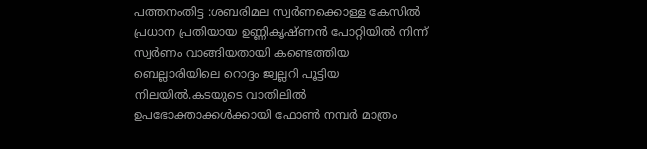പത്തനംതിട്ട :ശബരിമല സ്വർണക്കൊള്ള കേസിൽ പ്രധാന പ്രതിയായ ഉണ്ണികൃഷ്ണൻ പോറ്റിയിൽ നിന്ന് സ്വർണം വാങ്ങിയതായി കണ്ടെത്തിയ ബെല്ലാരിയിലെ റൊദ്ദം ജ്വല്ലറി പൂട്ടിയ നിലയിൽ.കടയുടെ വാതിലിൽ ഉപഭോക്താക്കൾക്കായി ഫോൺ നമ്പർ മാത്രം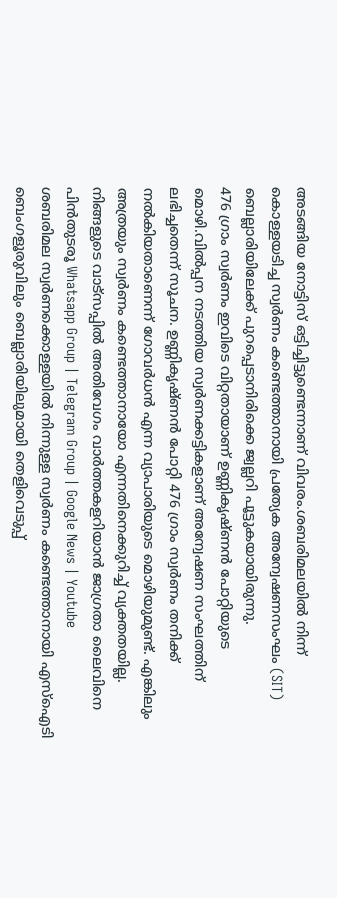അടങ്ങിയ നോട്ടിസ് ഒട്ടിച്ചിട്ടുണ്ടെന്നാണ് വിവരം.ശബരിമലയിൽ നിന്ന് കൊള്ളയടിച്ച സ്വർണം കണ്ടെത്താനായി പ്രത്യേക അന്വേഷണസംഘം (SIT) ബെല്ലാരിയിലേക്ക് പുറപ്പെടാനിരിക്കെ ജ്വല്ലറി പൂട്ടുകയായിരുന്നു.
476 ഗ്രാം സ്വർണം ഇവിടെ വിറ്റതായാണ് ഉണ്ണികൃഷ്ണൻ പോറ്റിയുടെ മൊഴി.വിൽപ്പന നടത്തിയ സ്വർണക്കട്ടികളാണ് അന്വേഷണ സംഘത്തിന് ലഭിച്ചതെന്ന് സൂചന. ഉണ്ണികൃഷ്ണൻ പോറ്റി 476 ഗ്രാം സ്വർണം തനിക്ക് നൽകിയതാണെന്ന് ഗോവർധൻ എന്ന വ്യാപാരിയുടെ മൊഴിയുമുണ്ട്. എങ്കിലും അത്രയും സ്വർണം കണ്ടെത്താനായോ എന്നതിനെക്കുറിച്ച് വ്യക്തതയില്ല.
നിങ്ങളുടെ വാട്സപ്പിൽ അതിവേഗം വാർത്തകളറിയാൻ ജാഗ്രതാ ലൈവിനെ പിൻതുടരൂ Whatsapp Group | Telegram Group | Google News | Youtube
ശബരിമല സ്വർണക്കൊള്ളയിൽ നിന്നുള്ള സ്വർണം കണ്ടെത്താനായി എസ്ഐടി ബെംഗളൂരുവിലും ബെല്ലാരിയിലുമായി തെളിവെടുപ്പ്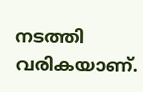നടത്തി വരികയാണ്.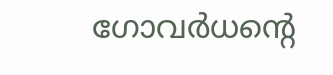ഗോവർധന്റെ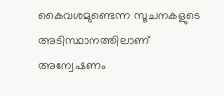കൈവശമുണ്ടെന്ന സൂചനകളുടെ അടിസ്ഥാനത്തിലാണ് അന്വേഷണം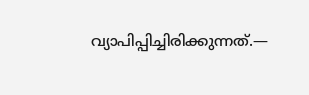വ്യാപിപ്പിച്ചിരിക്കുന്നത്.—